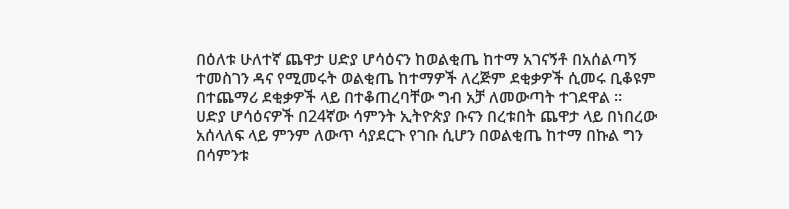በዕለቱ ሁለተኛ ጨዋታ ሀድያ ሆሳዕናን ከወልቂጤ ከተማ አገናኝቶ በአሰልጣኝ ተመስገን ዳና የሚመሩት ወልቂጤ ከተማዎች ለረጅም ደቂቃዎች ሲመሩ ቢቆዩም በተጨማሪ ደቂቃዎች ላይ በተቆጠረባቸው ግብ አቻ ለመውጣት ተገደዋል ።
ሀድያ ሆሳዕናዎች በ24ኛው ሳምንት ኢትዮጵያ ቡናን በረቱበት ጨዋታ ላይ በነበረው አሰላለፍ ላይ ምንም ለውጥ ሳያደርጉ የገቡ ሲሆን በወልቂጤ ከተማ በኩል ግን በሳምንቱ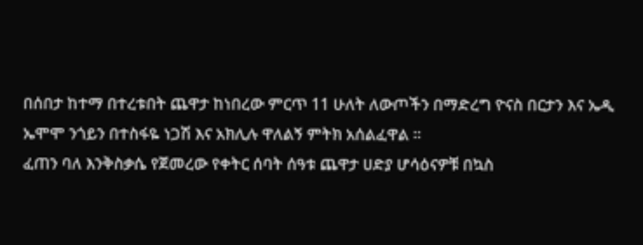በሰበታ ከተማ በተረቱበት ጨዋታ ከነበረው ምርጥ 11 ሁለት ለውጦችን በማድረግ ዮናስ በርታን እና ኤዲ ኤሞሞ ንጎይን በተስፋዬ ነጋሽ እና አክሊሉ ዋለልኝ ምትክ አሰልፈዋል ።
ፈጠን ባለ እንቅስቃሴ የጀመረው የቀትር ሰባት ሰዓቱ ጨዋታ ሀድያ ሆሳዕናዎቹ በኳስ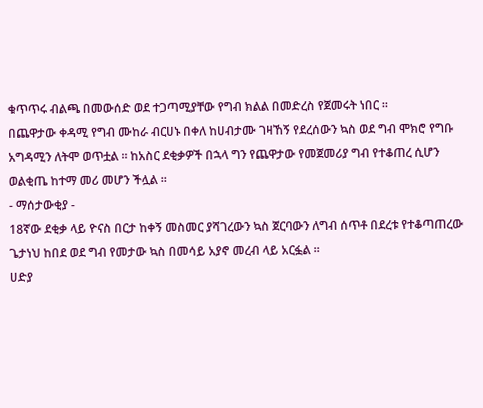ቁጥጥሩ ብልጫ በመውሰድ ወደ ተጋጣሚያቸው የግብ ክልል በመድረስ የጀመሩት ነበር ።
በጨዋታው ቀዳሚ የግብ ሙከራ ብርሀኑ በቀለ ከሀብታሙ ገዛኸኝ የደረሰውን ኳስ ወደ ግብ ሞክሮ የግቡ አግዳሚን ለትሞ ወጥቷል ። ከአስር ደቂቃዎች በኋላ ግን የጨዋታው የመጀመሪያ ግብ የተቆጠረ ሲሆን ወልቂጤ ከተማ መሪ መሆን ችሏል ።
- ማሰታውቂያ -
18ኛው ደቂቃ ላይ ዮናስ በርታ ከቀኝ መስመር ያሻገረውን ኳስ ጀርባውን ለግብ ሰጥቶ በደረቱ የተቆጣጠረው ጌታነህ ከበደ ወደ ግብ የመታው ኳስ በመሳይ አያኖ መረብ ላይ አርፏል ።
ሀድያ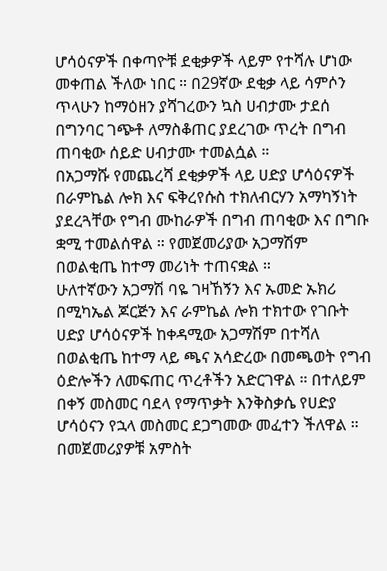ሆሳዕናዎች በቀጣዮቹ ደቂቃዎች ላይም የተሻሉ ሆነው መቀጠል ችለው ነበር ። በ29ኛው ደቂቃ ላይ ሳምሶን ጥላሁን ከማዕዘን ያሻገረውን ኳስ ሀብታሙ ታደሰ በግንባር ገጭቶ ለማስቆጠር ያደረገው ጥረት በግብ ጠባቂው ሰይድ ሀብታሙ ተመልሷል ።
በአጋማሹ የመጨረሻ ደቂቃዎች ላይ ሀድያ ሆሳዕናዎች በራምኬል ሎክ እና ፍቅረየሱስ ተክለብርሃን አማካኝነት ያደረጓቸው የግብ ሙከራዎች በግብ ጠባቂው እና በግቡ ቋሚ ተመልሰዋል ። የመጀመሪያው አጋማሽም በወልቂጤ ከተማ መሪነት ተጠናቋል ።
ሁለተኛውን አጋማሽ ባዬ ገዛኸኝን እና ኡመድ ኡክሪ
በሚካኤል ጆርጅን እና ራምኬል ሎክ ተክተው የገቡት ሀድያ ሆሳዕናዎች ከቀዳሚው አጋማሽም በተሻለ በወልቂጤ ከተማ ላይ ጫና አሳድረው በመጫወት የግብ ዕድሎችን ለመፍጠር ጥረቶችን አድርገዋል ። በተለይም በቀኝ መስመር ባደላ የማጥቃት እንቅስቃሴ የሀድያ ሆሳዕናን የኋላ መስመር ደጋግመው መፈተን ችለዋል ።
በመጀመሪያዎቹ አምስት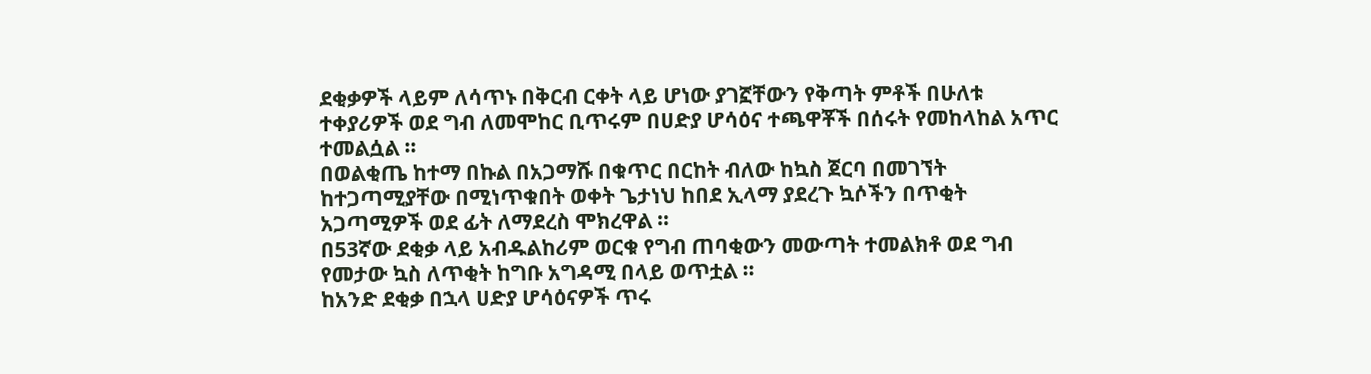ደቂቃዎች ላይም ለሳጥኑ በቅርብ ርቀት ላይ ሆነው ያገኟቸውን የቅጣት ምቶች በሁለቱ ተቀያሪዎች ወደ ግብ ለመሞከር ቢጥሩም በሀድያ ሆሳዕና ተጫዋቾች በሰሩት የመከላከል አጥር ተመልሷል ።
በወልቂጤ ከተማ በኩል በአጋማሹ በቁጥር በርከት ብለው ከኳስ ጀርባ በመገኘት ከተጋጣሚያቸው በሚነጥቁበት ወቀት ጌታነህ ከበደ ኢላማ ያደረጉ ኳሶችን በጥቂት አጋጣሚዎች ወደ ፊት ለማደረስ ሞክረዋል ።
በ53ኛው ደቂቃ ላይ አብዱልከሪም ወርቁ የግብ ጠባቂውን መውጣት ተመልክቶ ወደ ግብ የመታው ኳስ ለጥቂት ከግቡ አግዳሚ በላይ ወጥቷል ።
ከአንድ ደቂቃ በኋላ ሀድያ ሆሳዕናዎች ጥሩ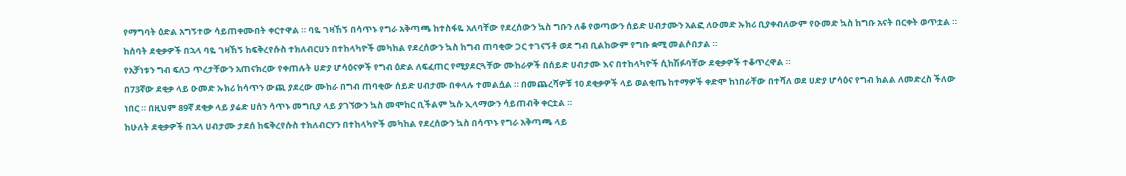የማግባት ዕድል አግኝተው ሳይጠቀሙበት ቀርተዋል ። ባዬ ገዛኸኝ በሳጥኑ የግራ አቅጣጫ ከተስፋዬ አለባቸው የደረሰውን ኳስ ግቡን ለቆ የወጣውን ሰይድ ሀብታሙን አልፎ ለዑመድ ኡክሪ ቢያቀብለውም የዑመድ ኳስ ከግቡ አናት በርቀት ወጥቷል ።
ከሰባት ደቂቃዎች በኋላ ባዬ ገዛኸኝ ከፍቅረየሱስ ተክለብርሀን በተከላካዮች መካከል የደረሰውን ኳስ ከግብ ጠባቂው ጋር ተገናኝቶ ወደ ግብ ቢልከውም የግቡ ቋሚ መልሶበታል ።
የአቻነቱን ግብ ፍለጋ ጥረታቸውን አጠናክረው የቀጠሉት ሀድያ ሆሳዕናዎች የግብ ዕድል ለፍፈጠር የሚያደርጓቸው ሙከራዎች በሰይድ ሀብታሙ እና በተከላካዮች ሲከሽፉባቸው ደቂቃዎች ተቆጥረዋል ።
በ73ኛው ደቂቃ ላይ ዑመድ ኡክሪ ከሳጥን ውጪ ያደረው ሙከራ በግብ ጠባቂው ሰይድ ሀብታሙ በቀላሉ ተመልሷል ። በመጨረሻዎቹ 10 ደቂቃዎች ላይ ወልቂጤ ከተማዎች ቀድሞ ከነበራቸው በተሻለ ወደ ሀድያ ሆሳዕና የግብ ክልል ለመድረስ ችለው ነበር ። በዚህም 89ኛ ደቂቃ ላይ ያሬድ ሀሰን ሳጥኑ መግቢያ ላይ ያገኘውን ኳስ መሞከር ቢችልም ኳሱ ኢላማውን ሳይጠብቅ ቀርቷል ።
ከሁለት ደቂቃዎች በኋላ ሀብታሙ ታደሰ ከፍቅረየሱስ ተክለብርሃን በተከላካዮች መካከል የደረሰውን ኳስ በሳጥኑ የግራ አቅጣጫ ላይ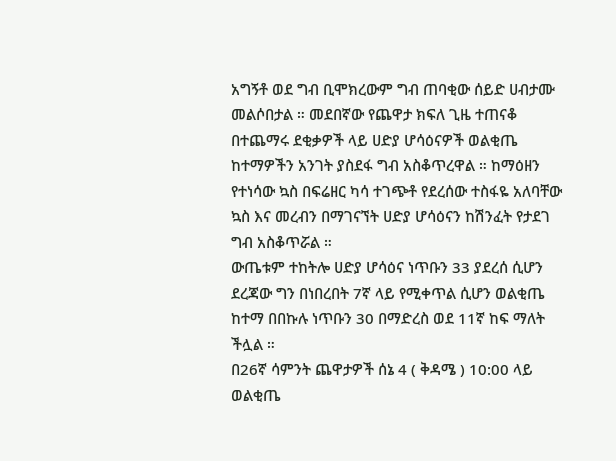አግኝቶ ወደ ግብ ቢሞክረውም ግብ ጠባቂው ሰይድ ሀብታሙ መልሶበታል ። መደበኛው የጨዋታ ክፍለ ጊዜ ተጠናቆ በተጨማሩ ደቂቃዎች ላይ ሀድያ ሆሳዕናዎች ወልቂጤ ከተማዎችን አንገት ያስደፋ ግብ አስቆጥረዋል ። ከማዕዘን የተነሳው ኳስ በፍሬዘር ካሳ ተገጭቶ የደረሰው ተስፋዬ አለባቸው ኳስ እና መረብን በማገናኘት ሀድያ ሆሳዕናን ከሽንፈት የታደገ ግብ አስቆጥሯል ።
ውጤቱም ተከትሎ ሀድያ ሆሳዕና ነጥቡን 33 ያደረሰ ሲሆን ደረጃው ግን በነበረበት 7ኛ ላይ የሚቀጥል ሲሆን ወልቂጤ ከተማ በበኩሉ ነጥቡን 30 በማድረስ ወደ 11ኛ ከፍ ማለት ችሏል ።
በ26ኛ ሳምንት ጨዋታዎች ሰኔ 4 ( ቅዳሜ ) 10:00 ላይ ወልቂጤ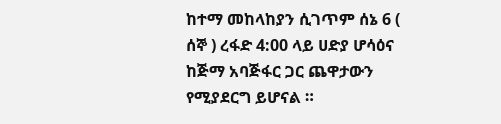ከተማ መከላከያን ሲገጥም ሰኔ 6 ( ሰኞ ) ረፋድ 4:00 ላይ ሀድያ ሆሳዕና ከጅማ አባጅፋር ጋር ጨዋታውን የሚያደርግ ይሆናል ።